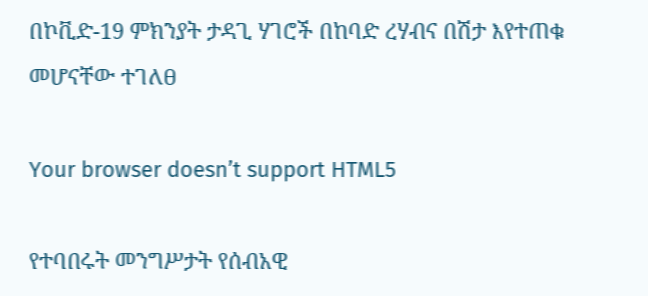በኮቪድ-19 ምክንያት ታዳጊ ሃገሮች በከባድ ረሃብና በሽታ እየተጠቁ መሆናቸው ተገለፀ

Your browser doesn’t support HTML5

የተባበሩት መንግሥታት የሰብአዊ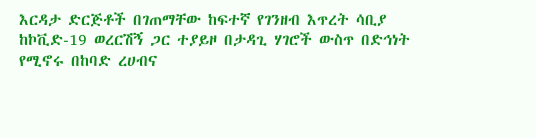እርዳታ ድርጅቶች በገጠማቸው ከፍተኛ የገንዘብ እጥረት ሳቢያ ከኮቪድ-19 ወረርሽኝ ጋር ተያይዞ በታዳጊ ሃገሮች ውስጥ በድኅነት የሚኖሩ በከባድ ረሀብና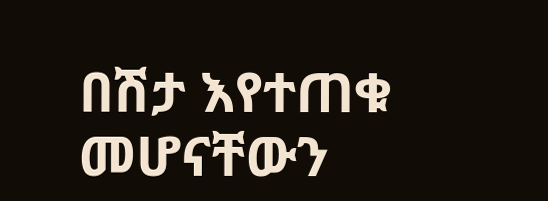በሽታ እየተጠቁ መሆናቸውን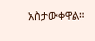አስታውቀዋል።